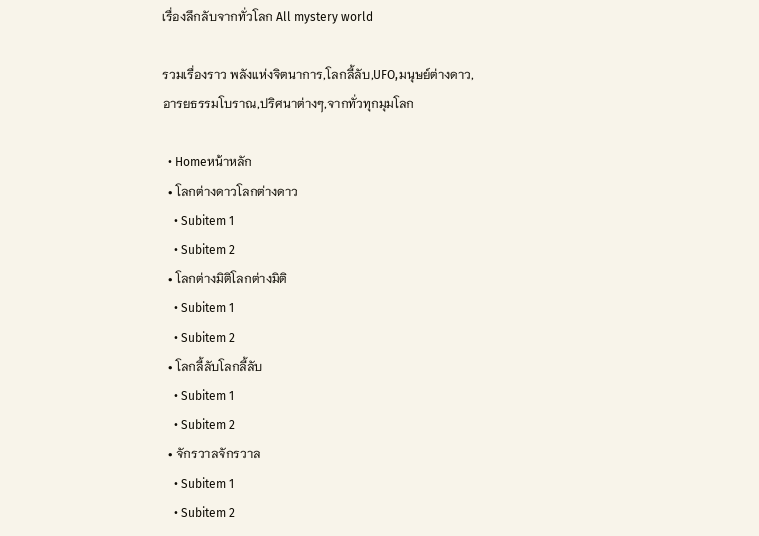เรื่องลึกลับจากทั่วโลก All mystery world

รวมเรื่องราว พลังแห่งจิตนาการ,โลกลี้ลับ,UFO,มนุษย์ต่างดาว,อารยธรรมโบราณ,ปริศนาต่างๆ,จากทั่วทุกมุมโลก

  • Homeหน้าหลัก
  • โลกต่างดาวโลกต่างดาว
    • Subitem 1
    • Subitem 2
  • โลกต่างมิติโลกต่างมิติ
    • Subitem 1
    • Subitem 2
  • โลกลี้ลับโลกลี้ลับ
    • Subitem 1
    • Subitem 2
  • จักรวาลจักรวาล
    • Subitem 1
    • Subitem 2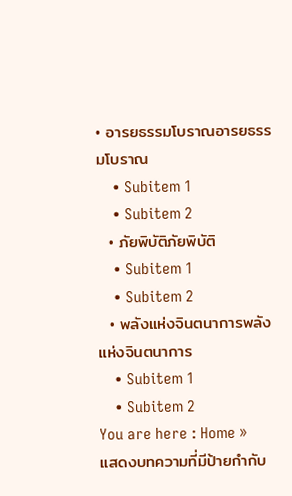• อารยธรรมโบราณอารยธรรมโบราณ
    • Subitem 1
    • Subitem 2
  • ภัยพิบัติภัยพิบัติ
    • Subitem 1
    • Subitem 2
  • พลังแห่งจินตนาการพลังแห่งจินตนาการ
    • Subitem 1
    • Subitem 2
You are here : Home »
แสดงบทความที่มีป้ายกำกับ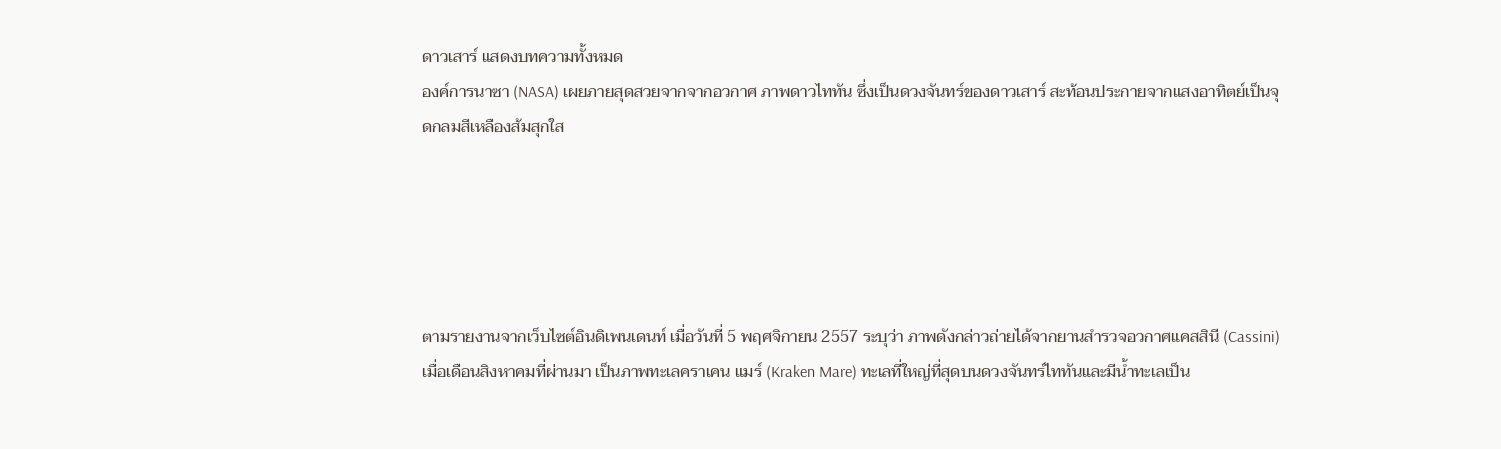ดาวเสาร์ แสดงบทความทั้งหมด
องค์การนาซา (NASA) เผยภายสุดสวยจากจากอวกาศ ภาพดาวไททัน ซึ่งเป็นดวงจันทร์ของดาวเสาร์ สะท้อนประกายจากแสงอาทิตย์เป็นจุดกลมสีเหลืองส้มสุกใส





ตามรายงานจากเว็บไซต์อินดิเพนเดนท์ เมื่อวันที่ 5 พฤศจิกายน 2557 ระบุว่า ภาพดังกล่าวถ่ายได้จากยานสำรวจอวกาศแคสสินี (Cassini) เมื่อเดือนสิงหาคมที่ผ่านมา เป็นภาพทะเลคราเคน แมร์ (Kraken Mare) ทะเลที่ใหญ่ที่สุดบนดวงจันทร์ไททันและมีน้ำทะเลเป็น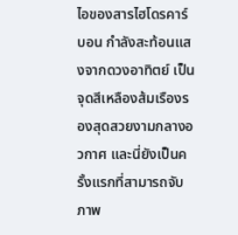ไอของสารไฮโดรคาร์บอน กำลังสะท้อนแสงจากดวงอาทิตย์ เป็นจุดสีเหลืองส้มเรืองรองสุดสวยงามกลางอวกาศ และนี่ยังเป็นครั้งแรกที่สามารถจับภาพ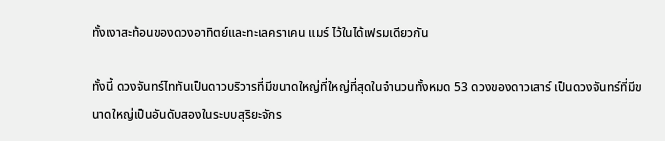ทั้งเงาสะท้อนของดวงอาทิตย์และทะเลคราเคน แมร์ ไว้ในได้เฟรมเดียวกัน

ทั้งนี้ ดวงจันทร์ไททันเป็นดาวบริวารที่มีขนาดใหญ่ที่ใหญ่ที่สุดในจำนวนทั้งหมด 53 ดวงของดาวเสาร์ เป็นดวงจันทร์ที่มีขนาดใหญ่เป็นอันดับสองในระบบสุริยะจักร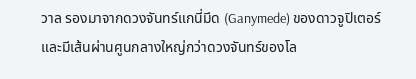วาล รองมาจากดวงจันทร์แกนี่มีด (Ganymede) ของดาวจูปิเตอร์ และมีเส้นผ่านศูนกลางใหญ่กว่าดวงจันทร์ของโล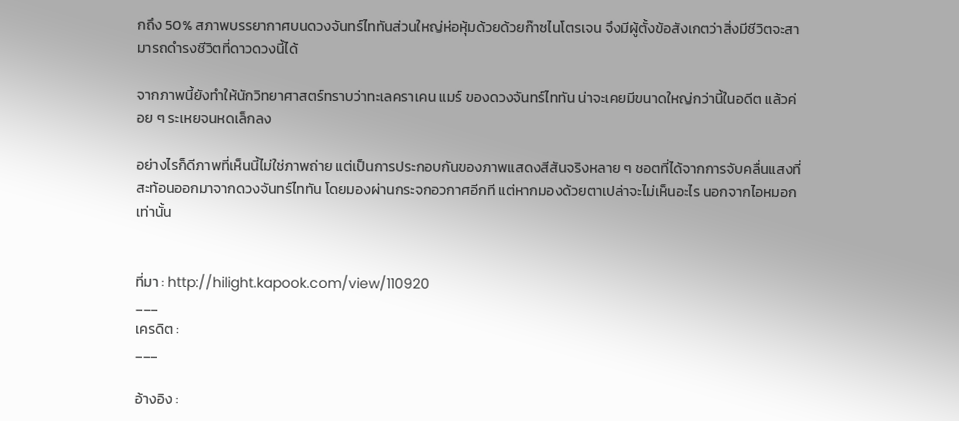กถึง 50% สภาพบรรยากาศบนดวงจันทร์ไททันส่วนใหญ่ห่อหุ้มด้วยด้วยก๊าซไนโตรเจน จึงมีผู้ตั้งข้อสังเกตว่าสิ่งมีชีวิตจะสามารถดำรงชีวิตที่ดาวดวงนี้ได้

จากภาพนี้ยังทำให้นักวิทยาศาสตร์ทราบว่าทะเลคราเคน แมร์ ของดวงจันทร์ไททัน น่าจะเคยมีขนาดใหญ่กว่านี้ในอดีต แล้วค่อย ๆ ระเหยจนหดเล็กลง

อย่างไรก็ดีภาพที่เห็นนี้ไม่ใช่ภาพถ่าย แต่เป็นการประกอบกันของภาพแสดงสีสันจริงหลาย ๆ ชอตที่ได้จากการจับคลื่นแสงที่สะท้อนออกมาจากดวงจันทร์ไททัน โดยมองผ่านกระจกอวกาศอีกที แต่หากมองด้วยตาเปล่าจะไม่เห็นอะไร นอกจากไอหมอกเท่านั้น


ที่มา : http://hilight.kapook.com/view/110920
___
เครดิต :
___

อ้างอิง :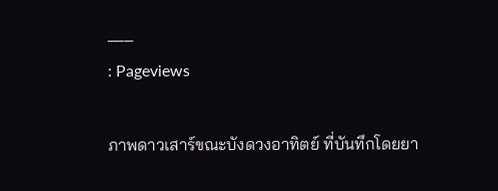___
: Pageviews

ภาพดาวเสาร์ขณะบังดวงอาทิตย์ ที่บันทึกโดยยา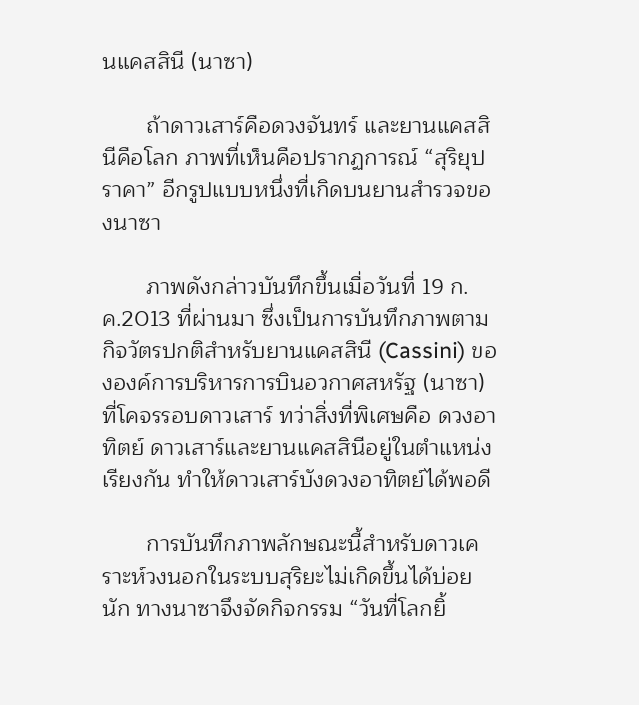นแคสสินี (นาซา)

       ถ้าดาวเสาร์คือดวงจันทร์ และยานแคสสินีคือโลก ภาพที่เห็นคือปรากฏการณ์ “สุริยุปราคา” อีกรูปแบบหนึ่งที่เกิดบนยานสำรวจของนาซา

       ภาพดังกล่าวบันทึกขึ้นเมื่อวันที่ 19 ก.ค.2013 ที่ผ่านมา ซึ่งเป็นการบันทึกภาพตามกิจวัตรปกติสำหรับยานแคสสินี (Cassini) ขององค์การบริหารการบินอวกาศสหรัฐ (นาซา) ที่โคจรรอบดาวเสาร์ ทว่าสิ่งที่พิเศษคือ ดวงอาทิตย์ ดาวเสาร์และยานแคสสินีอยู่ในตำแหน่งเรียงกัน ทำให้ดาวเสาร์บังดวงอาทิตย์ได้พอดี

       การบันทึกภาพลักษณะนี้สำหรับดาวเคราะห์วงนอกในระบบสุริยะไม่เกิดขึ้นได้บ่อยนัก ทางนาซาจึงจัดกิจกรรม “วันที่โลกยิ้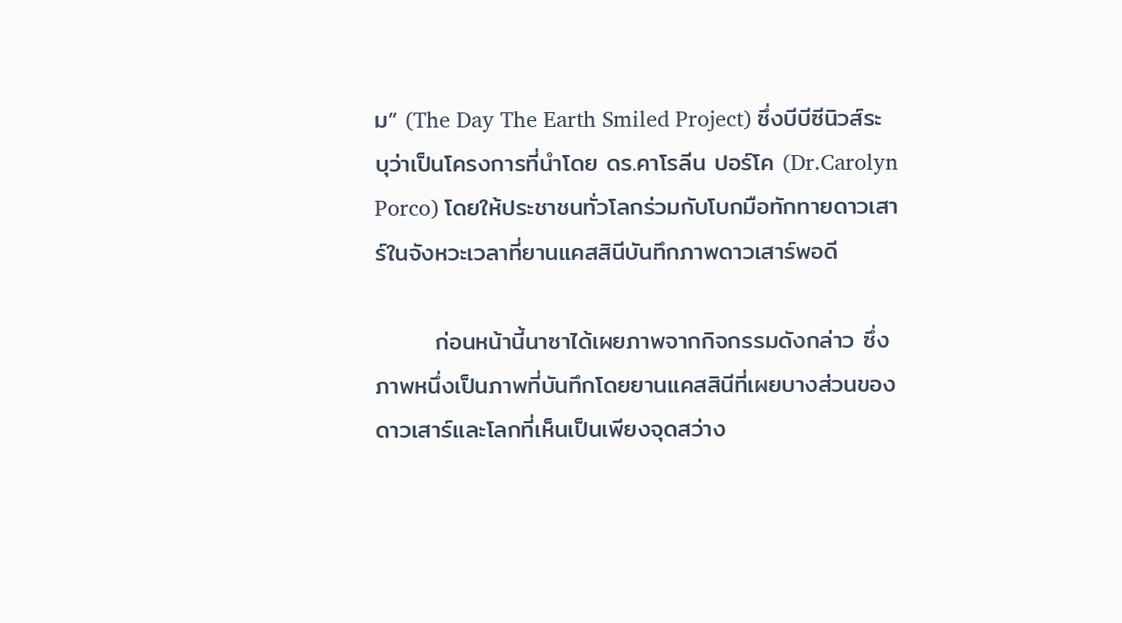ม” (The Day The Earth Smiled Project) ซึ่งบีบีซีนิวส์ระบุว่าเป็นโครงการที่นำโดย ดร.คาโรลีน ปอร์โค (Dr.Carolyn Porco) โดยให้ประชาชนทั่วโลกร่วมกับโบกมือทักทายดาวเสาร์ในจังหวะเวลาที่ยานแคสสินีบันทึกภาพดาวเสาร์พอดี

       ก่อนหน้านี้นาซาได้เผยภาพจากกิจกรรมดังกล่าว ซึ่งภาพหนึ่งเป็นภาพที่บันทึกโดยยานแคสสินีที่เผยบางส่วนของดาวเสาร์และโลกที่เห็นเป็นเพียงจุดสว่าง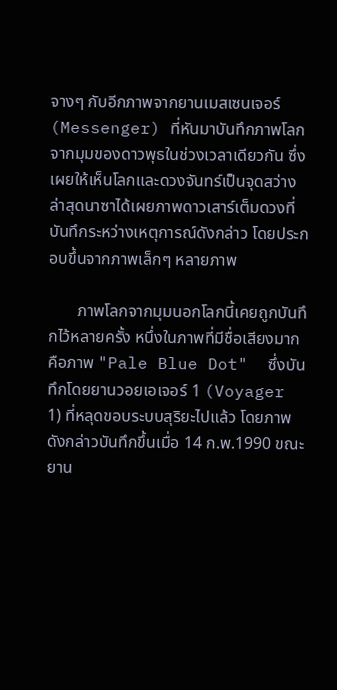จางๆ กับอีกภาพจากยานเมสเซนเจอร์ (Messenger) ที่หันมาบันทึกภาพโลกจากมุมของดาวพุธในช่วงเวลาเดียวกัน ซึ่งเผยให้เห็นโลกและดวงจันทร์เป็นจุดสว่าง ล่าสุดนาซาได้เผยภาพดาวเสาร์เต็มดวงที่บันทึกระหว่างเหตุการณ์ดังกล่าว โดยประกอบขึ้นจากภาพเล็กๆ หลายภาพ

       ภาพโลกจากมุมนอกโลกนี้เคยถูกบันทึกไว้หลายครั้ง หนึ่งในภาพที่มีชื่อเสียงมากคือภาพ "Pale Blue Dot"  ซึ่งบันทึกโดยยานวอยเอเจอร์ 1 (Voyager 1) ที่หลุดขอบระบบสุริยะไปแล้ว โดยภาพดังกล่าวบันทึกขึ้นเมื่อ 14 ก.พ.1990 ขณะยาน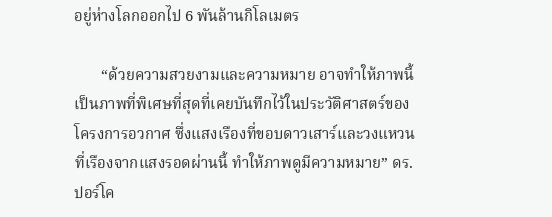อยู่ห่างโลกออกไป 6 พันล้านกิโลเมตร

       “ด้วยความสวยงามและความหมาย อาจทำให้ภาพนี้เป็นภาพที่พิเศษที่สุดที่เคยบันทึกไว้ในประวัติศาสตร์ของโครงการอวกาศ ซึ่งแสงเรืองที่ขอบดาวเสาร์และวงแหวนที่เรืองจากแสงรอดผ่านนี้ ทำให้ภาพดูมีความหมาย” ดร.ปอร์โค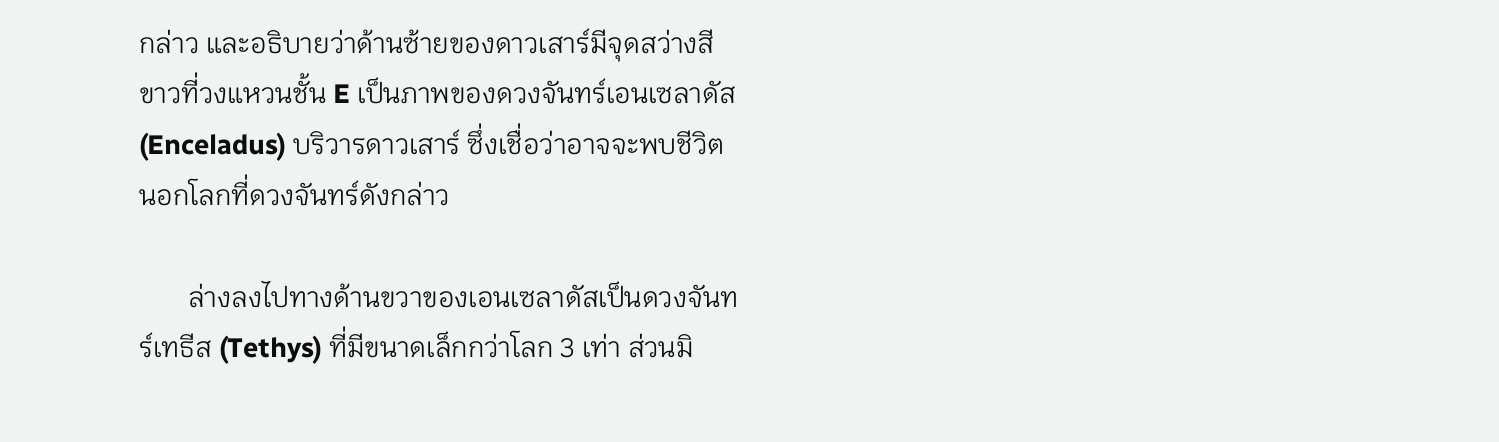กล่าว และอธิบายว่าด้านซ้ายของดาวเสาร์มีจุดสว่างสีขาวที่วงแหวนชั้น E เป็นภาพของดวงจันทร์เอนเซลาดัส (Enceladus) บริวารดาวเสาร์ ซึ่งเชื่อว่าอาจจะพบชีวิตนอกโลกที่ดวงจันทร์ดังกล่าว

       ล่างลงไปทางด้านขวาของเอนเซลาดัสเป็นดวงจันทร์เทธีส (Tethys) ที่มีขนาดเล็กกว่าโลก 3 เท่า ส่วนมิ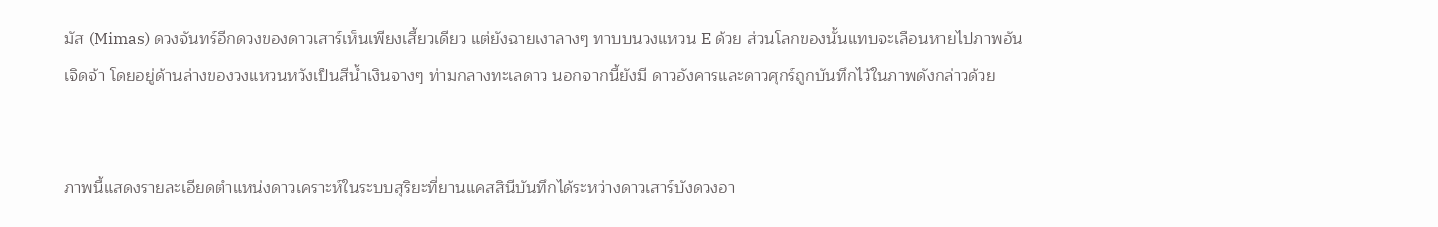มัส (Mimas) ดวงจันทร์อีกดวงของดาวเสาร์เห็นเพียงเสี้ยวเดียว แต่ยังฉายเงาลางๆ ทาบบนวงแหวน E ด้วย ส่วนโลกของนั้นแทบจะเลือนหายไปภาพอันเจิดจ้า โดยอยู่ด้านล่างของวงแหวนหวังเป็นสีน้ำเงินจางๆ ท่ามกลางทะเลดาว นอกจากนี้ยังมี ดาวอังคารและดาวศุกร์ถูกบันทึกไว้ในภาพดังกล่าวด้วย


ภาพนี้แสดงรายละเอียดตำแหน่งดาวเคราะห์ในระบบสุริยะที่ยานแคสสินีบันทึกได้ระหว่างดาวเสาร์บังดวงอา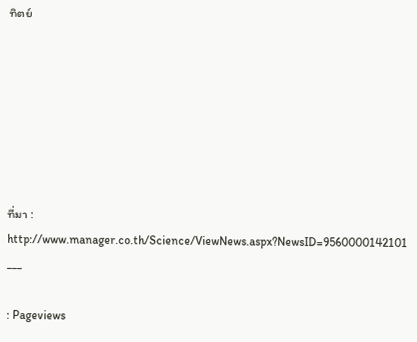ทิตย์







ที่มา : http://www.manager.co.th/Science/ViewNews.aspx?NewsID=9560000142101
___

: Pageviews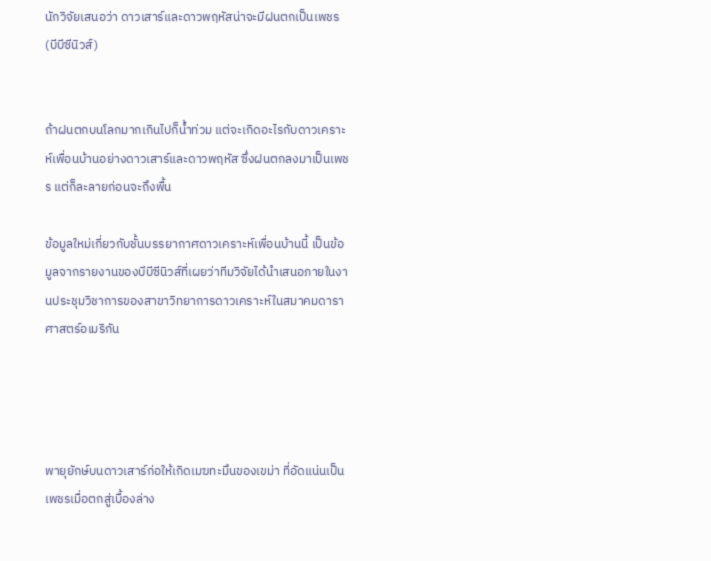นักวิจัยเสนอว่า ดาวเสาร์และดาวพฤหัสน่าจะมีฝนตกเป็นเพชร (บีบีซีนิวส์)


ถ้าฝนตกบนโลกมากเกินไปก็น้ำท่วม แต่จะเกิดอะไรกับดาวเคราะห์เพื่อนบ้านอย่างดาวเสาร์และดาวพฤหัส ซึ่งฝนตกลงมาเป็นเพชร แต่ก็ละลายก่อนจะถึงพื้น

ข้อมูลใหม่เกี่ยวกับชั้นบรรยากาศดาวเคราะห์เพื่อนบ้านนี้ เป็นข้อมูลจากรายงานของบีบีซีนิวส์ที่เผยว่าทีมวิจัยได้นำเสนอภายในงานประชุมวิชาการของสาขาวิทยาการดาวเคราะห์ในสมาคมดาราศาสตร์อเมริกัน




พายุยักษ์บนดาวเสาร์ก่อให้เกิดเมฆทะมึนของเขม่า ที่อัดแน่นเป็นเพชรเมื่อตกสู่เบื้องล่าง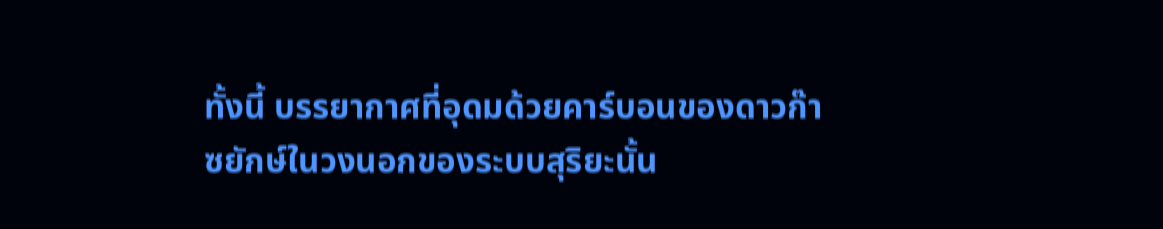ทั้งนี้ บรรยากาศที่อุดมด้วยคาร์บอนของดาวก๊าซยักษ์ในวงนอกของระบบสุริยะนั้น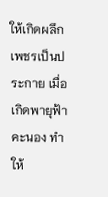ให้เกิดผลึกเพชรเป็นประกาย เมื่อเกิดพายุฟ้าคะนอง ทำให้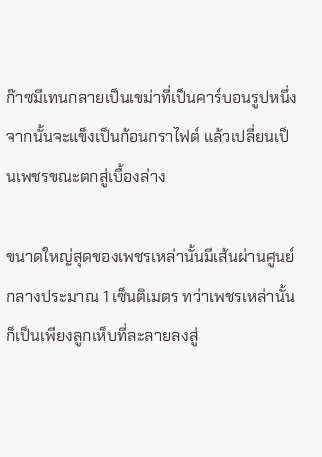ก๊าซมีเทนกลายเป็นเขม่าที่เป็นคาร์บอนรูปหนึ่ง จากนั้นจะแข็งเป็นก้อนกราไฟต์ แล้วเปลี่ยนเป็นเพชรขณะตกสู่เบื้องล่าง

ขนาดใหญ่สุดของเพชรเหล่านั้นมีเส้นผ่านศูนย์กลางประมาณ 1 เซ็นติเมตร ทว่าเพชรเหล่านั้นก็เป็นเพียงลูกเห็บที่ละลายลงสู่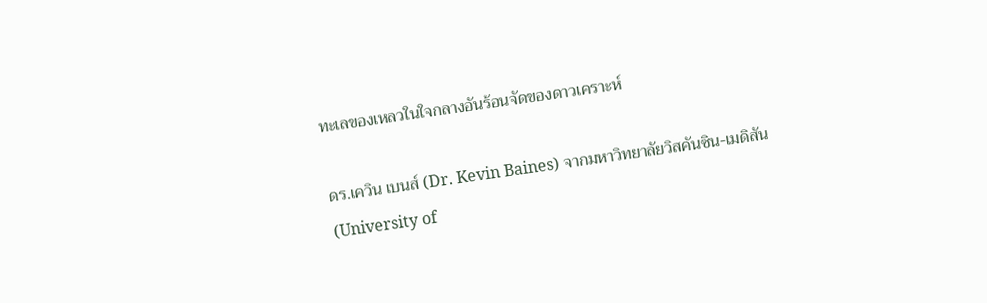ทะเลของเหลวในใจกลางอันร้อนจัดของดาวเคราะห์

ดร.เควิน เบนส์ (Dr. Kevin Baines) จากมหาวิทยาลัยวิสคันซิน-เมดิสัน (University of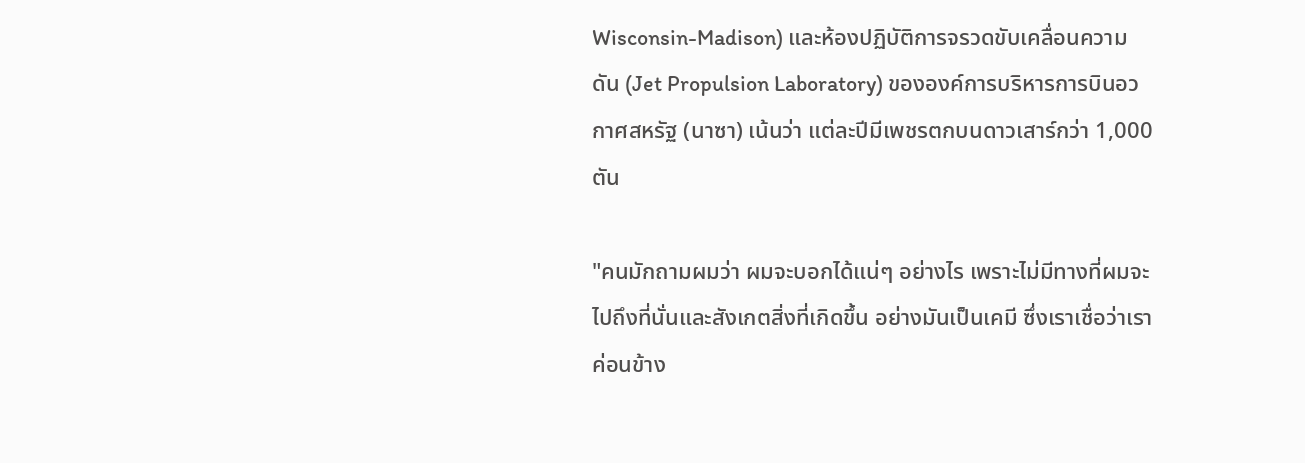Wisconsin-Madison) และห้องปฏิบัติการจรวดขับเคลื่อนความดัน (Jet Propulsion Laboratory) ขององค์การบริหารการบินอวกาศสหรัฐ (นาซา) เน้นว่า แต่ละปีมีเพชรตกบนดาวเสาร์กว่า 1,000 ตัน

"คนมักถามผมว่า ผมจะบอกได้แน่ๆ อย่างไร เพราะไม่มีทางที่ผมจะไปถึงที่นั่นและสังเกตสิ่งที่เกิดขึ้น อย่างมันเป็นเคมี ซึ่งเราเชื่อว่าเราค่อนข้าง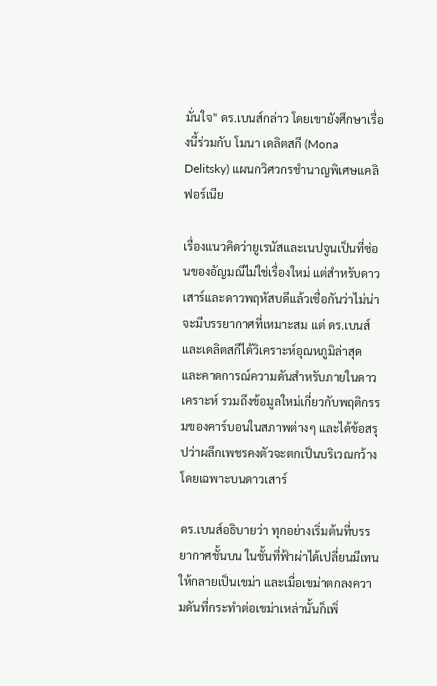มั่นใจ" ดร.เบนส์กล่าว โดยเขายังศึกษาเรื่องนี้ร่วมกับ โมนา เดลิตสกี (Mona Delitsky) แผนกวิศวกรชำนาญพิเศษแคลิฟอร์เนีย

เรื่องแนวคิดว่ายูเรนัสและเนปจูนเป็นที่ซ่อนของอัญมณีไม่ใช่เรื่องใหม่ แต่สำหรับดาวเสาร์และดาวพฤหัสบดีแล้วเชื่อกันว่าไม่น่าจะมีบรรยากาศที่เหมาะสม แต่ ดร.เบนส์และเดลิตสกีได้วิเคราะห์อุณหภูมิล่าสุดและคาดการณ์ความดันสำหรับภายในดาวเคราะห์ รวมถึงข้อมูลใหม่เกี่ยวกับพฤติกรรมของคาร์บอนในสภาพต่างๆ และได้ข้อสรุปว่าผลึกเพชรคงตัวจะตกเป็นบริเวณกว้าง โดยเฉพาะบนดาวเสาร์

ดร.เบนส์อธิบายว่า ทุกอย่างเริ่มต้นที่บรรยากาศชั้นบน ในชั้นที่ฟ้าผ่าได้เปลี่ยนมีเทนให้กลายเป็นเขม่า และเมื่อเขม่าตกลงความดันที่กระทำต่อเขม่าเหล่านั้นก็เพิ่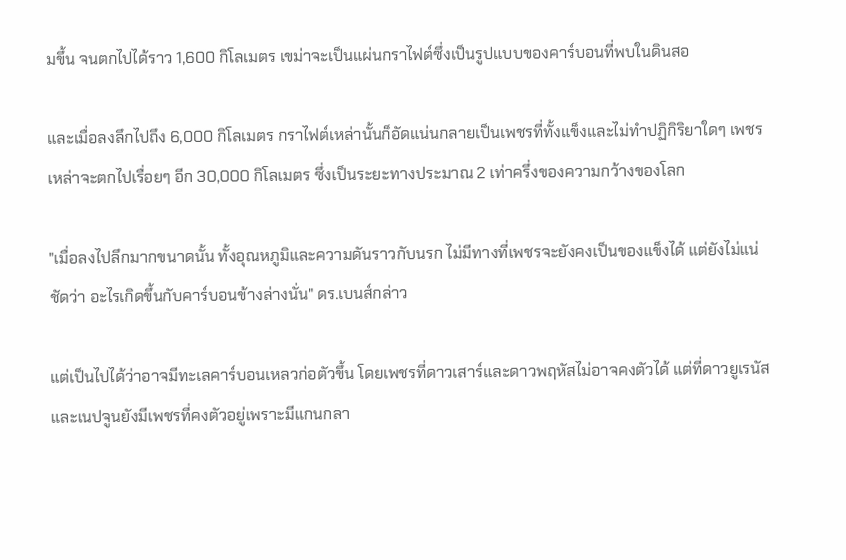มขึ้น จนตกไปได้ราว 1,600 กิโลเมตร เขม่าจะเป็นแผ่นกราไฟต์ซึ่งเป็นรูปแบบของคาร์บอนที่พบในดินสอ

และเมื่อลงลึกไปถึง 6,000 กิโลเมตร กราไฟต์เหล่านั้นก็อัดแน่นกลายเป็นเพชรที่ทั้งแข็งและไม่ทำปฏิกิริยาใดๆ เพชรเหล่าจะตกไปเรื่อยๆ อีก 30,000 กิโลเมตร ซึ่งเป็นระยะทางประมาณ 2 เท่าครึ่งของความกว้างของโลก

"เมื่อลงไปลึกมากขนาดนั้น ทั้งอุณหภูมิและความดันราวกับนรก ไม่มีทางที่เพชรจะยังคงเป็นของแข็งได้ แต่ยังไม่แน่ชัดว่า อะไรเกิดขึ้นกับคาร์บอนข้างล่างนั่น" ดร.เบนส์กล่าว

แต่เป็นไปได้ว่าอาจมีทะเลคาร์บอนเหลวก่อตัวขึ้น โดยเพชรที่ดาวเสาร์และดาวพฤหัสไม่อาจคงตัวได้ แต่ที่ดาวยูเรนัสและเนปจูนยังมีเพชรที่คงตัวอยู่เพราะมีแกนกลา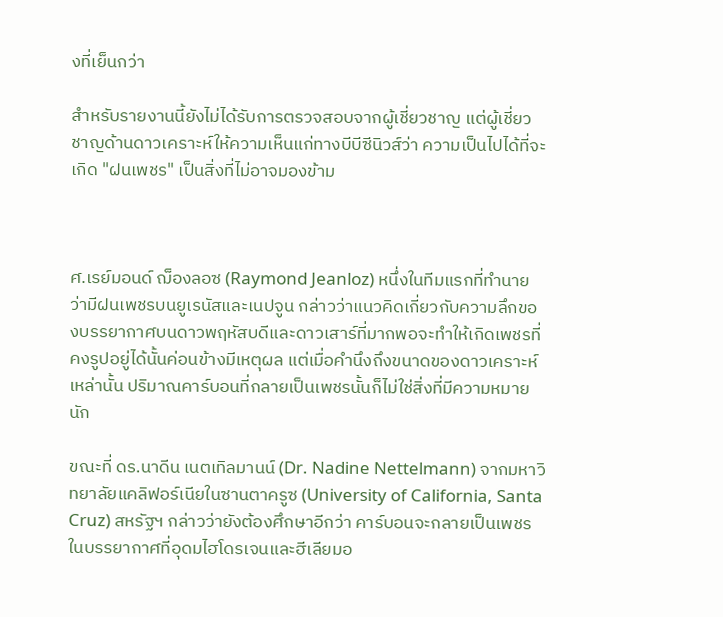งที่เย็นกว่า

สำหรับรายงานนี้ยังไม่ได้รับการตรวจสอบจากผู้เชี่ยวชาญ แต่ผู้เชี่ยวชาญด้านดาวเคราะห์ให้ความเห็นแก่ทางบีบีซีนิวส์ว่า ความเป็นไปได้ที่จะเกิด "ฝนเพชร" เป็นสิ่งที่ไม่อาจมองข้าม



ศ.เรย์มอนด์ ฌ็องลอซ (Raymond Jeanloz) หนึ่งในทีมแรกที่ทำนายว่ามีฝนเพชรบนยูเรนัสและเนปจูน กล่าวว่าแนวคิดเกี่ยวกับความลึกของบรรยากาศบนดาวพฤหัสบดีและดาวเสาร์ที่มากพอจะทำให้เกิดเพชรที่คงรูปอยู่ได้นั้นค่อนข้างมีเหตุผล แต่เมื่อคำนึงถึงขนาดของดาวเคราะห์เหล่านั้น ปริมาณคาร์บอนที่กลายเป็นเพชรนั้นก็ไม่ใช่สิ่งที่มีความหมายนัก

ขณะที่ ดร.นาดีน เนตเทิลมานน์ (Dr. Nadine Nettelmann) จากมหาวิทยาลัยแคลิฟอร์เนียในซานตาครูซ (University of California, Santa Cruz) สหรัฐฯ กล่าวว่ายังต้องศึกษาอีกว่า คาร์บอนจะกลายเป็นเพชรในบรรยากาศที่อุดมไฮโดรเจนและฮีเลียมอ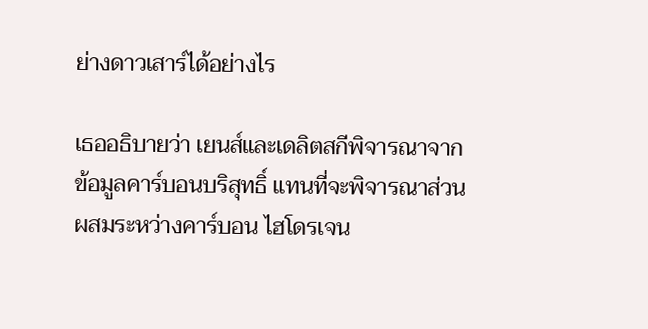ย่างดาวเสาร์ได้อย่างไร

เธออธิบายว่า เยนส์และเดลิตสกีพิจารณาจากข้อมูลคาร์บอนบริสุทธิ์ แทนที่จะพิจารณาส่วนผสมระหว่างคาร์บอน ไฮโดรเจน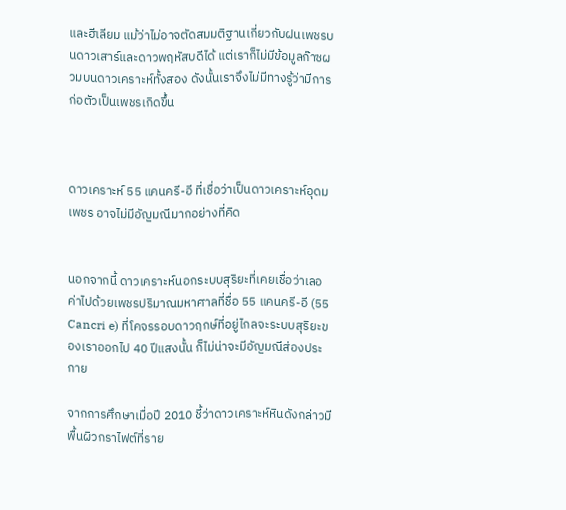และฮีเลียม แม้ว่าไม่อาจตัดสมมติฐานเกี่ยวกับฝนเพชรบนดาวเสาร์และดาวพฤหัสบดีได้ แต่เราก็ไม่มีข้อมูลก๊าซผวมบนดาวเคราะห์ทั้งสอง ดังนั้นเราจึงไม่มีทางรู้ว่ามีการก่อตัวเป็นเพชรเกิดขึ้น



ดาวเคราะห์ 55 แคนครี-อี ที่เชื่อว่าเป็นดาวเคราะห์อุดมเพชร อาจไม่มีอัญมณีมากอย่างที่คิด


นอกจากนี้ ดาวเคราะห์นอกระบบสุริยะที่เคยเชื่อว่าเลอค่าไปด้วยเพชรปริมาณมหาศาลที่ชื่อ 55 แคนครี-อี (55 Cancri e) ที่โคจรรอบดาวฤกษ์ที่อยู่ไกลจะระบบสุริยะของเราออกไป 40 ปีแสงนั้น ก็ไม่น่าจะมีอัญมณีส่องประกาย

จากการศึกษาเมื่อปี 2010 ชี้ว่าดาวเคราะห์หินดังกล่าวมีพื้นผิวกราไฟต์ที่ราย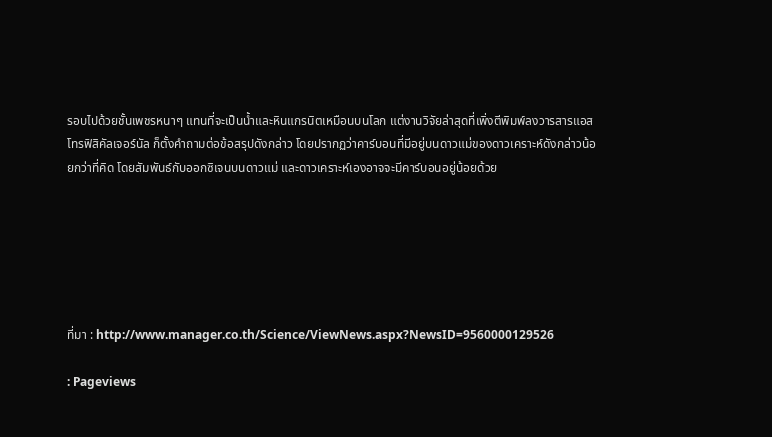รอบไปด้วยชั้นเพชรหนาๆ แทนที่จะเป็นน้ำและหินแกรนิตเหมือนบนโลก แต่งานวิจัยล่าสุดที่เพิ่งตีพิมพ์ลงวารสารแอสโทรฟิสิคัลเจอร์นัล ก็ตั้งคำถามต่อข้อสรุปดังกล่าว โดยปรากฏว่าคาร์บอนที่มีอยู่บนดาวแม่ของดาวเคราะห์ดังกล่าวน้อยกว่าที่คิด โดยสัมพันธ์กับออกซิเจนบนดาวแม่ และดาวเคราะห์เองอาจจะมีคาร์บอนอยู่น้อยด้วย






ที่มา : http://www.manager.co.th/Science/ViewNews.aspx?NewsID=9560000129526

: Pageviews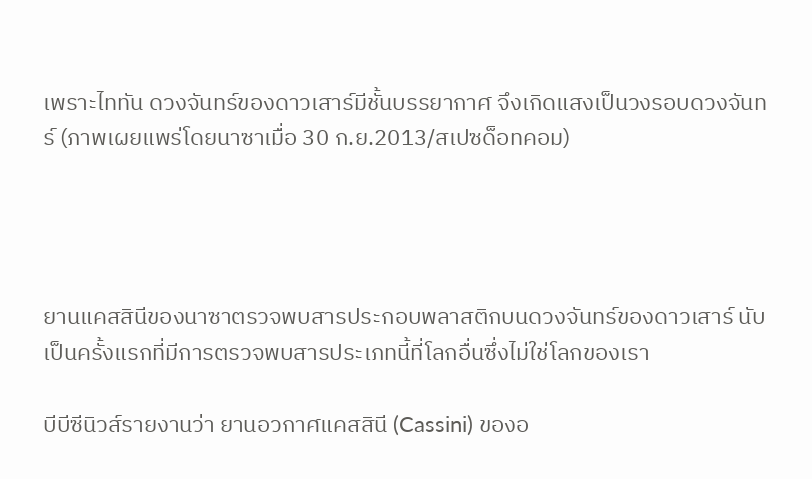เพราะไททัน ดวงจันทร์ของดาวเสาร์มีชั้นบรรยากาศ จึงเกิดแสงเป็นวงรอบดวงจันทร์ (ภาพเผยแพร่โดยนาซาเมื่อ 30 ก.ย.2013/สเปซด็อทคอม)




ยานแคสสินีของนาซาตรวจพบสารประกอบพลาสติกบนดวงจันทร์ของดาวเสาร์ นับเป็นครั้งแรกที่มีการตรวจพบสารประเภทนี้ที่โลกอื่นซึ่งไม่ใช่โลกของเรา

บีบีซีนิวส์รายงานว่า ยานอวกาศแคสสินี (Cassini) ของอ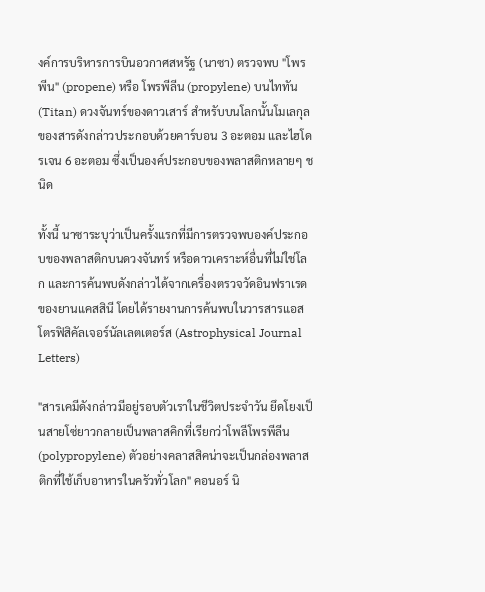งค์การบริหารการบินอวกาศสหรัฐ (นาซา) ตรวจพบ "โพรพีน" (propene) หรือ โพรพีลีน (propylene) บนไททัน (Titan) ดวงจันทร์ของดาวเสาร์ สำหรับบนโลกนั้นโมเลกุลของสารดังกล่าวประกอบด้วยคาร์บอน 3 อะตอม และไฮโดรเจน 6 อะตอม ซึ่งเป็นองค์ประกอบของพลาสติกหลายๆ ชนิด

ทั้งนี้ นาซาระบุว่าเป็นครั้งแรกที่มีการตรวจพบองค์ประกอบของพลาสติกบนดวงจันทร์ หรือดาวเคราะห์อื่นที่ไม่ใช่โลก และการค้นพบดังกล่าวได้จากเครื่องตรวจวัดอินฟราเรดของยานแคสสินี โดยได้รายงานการค้นพบในวารสารแอสโตรฟิสิคัลเจอร์นัลเลตเตอร์ส (Astrophysical Journal Letters)

"สารเคมีดังกล่าวมีอยู่รอบตัวเราในชีวิตประจำวัน ยึดโยงเป็นสายโซ่ยาวกลายเป็นพลาสคิกที่เรียกว่าโพลีโพรพีลีน (polypropylene) ตัวอย่างคลาสสิคน่าจะเป็นกล่องพลาสติกที่ใช้เก็บอาหารในครัวทั่วโลก" คอนอร์ นิ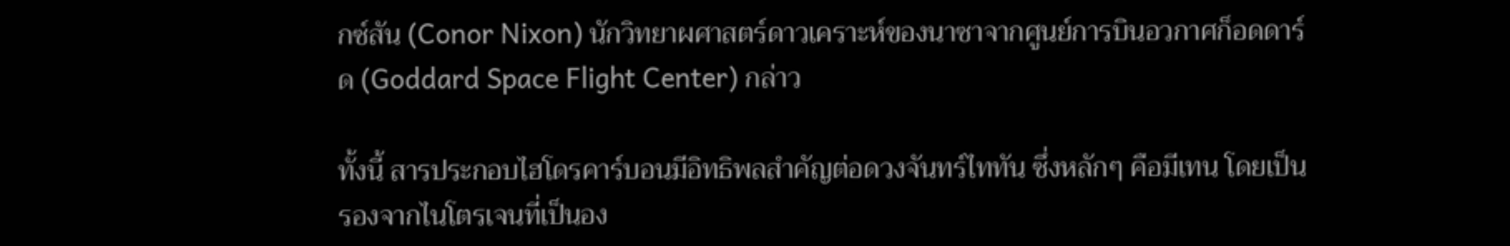กซ์สัน (Conor Nixon) นักวิทยาผศาสตร์ดาวเคราะห์ของนาซาจากศูนย์การบินอวกาศก็อดดาร์ด (Goddard Space Flight Center) กล่าว

ทั้งนี้ สารประกอบไฮโดรคาร์บอนมีอิทธิพลสำคัญต่อดวงจันทร์ไททัน ซึ่งหลักๆ คือมีเทน โดยเป็นรองจากไนโตรเจนที่เป็นอง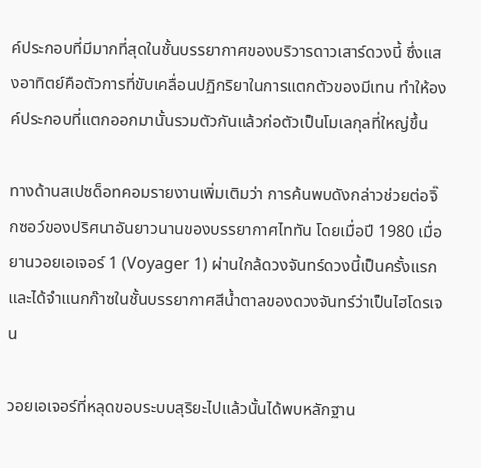ค์ประกอบที่มีมากที่สุดในชั้นบรรยากาศของบริวารดาวเสาร์ดวงนี้ ซึ่งแสงอาทิตย์คือตัวการที่ขับเคลื่อนปฏิกริยาในการแตกตัวของมีเทน ทำให้องค์ประกอบที่แตกออกมานั้นรวมตัวกันแล้วก่อตัวเป็นโมเลกุลที่ใหญ่ขึ้น

ทางด้านสเปซด็อทคอมรายงานเพิ่มเติมว่า การค้นพบดังกล่าวช่วยต่อจิ๊กซอว์ของปริศนาอันยาวนานของบรรยากาศไททัน โดยเมื่อปี 1980 เมื่อยานวอยเอเจอร์ 1 (Voyager 1) ผ่านใกล้ดวงจันทร์ดวงนี้เป็นครั้งแรก และได้จำแนกก๊าซในชั้นบรรยากาศสีน้ำตาลของดวงจันทร์ว่าเป็นไฮโดรเจน

วอยเอเจอร์ที่หลุดขอบระบบสุริยะไปแล้วนั้นได้พบหลักฐาน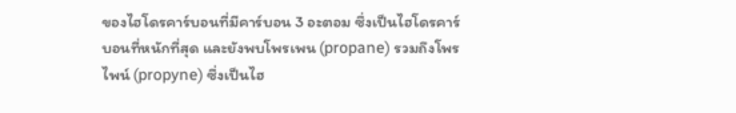ของไฮโดรคาร์บอนที่มีคาร์บอน 3 อะตอม ซึ่งเป็นไฮโดรคาร์บอนที่หนักที่สุด และยังพบโพรเพน (propane) รวมถึงโพรไพน์ (propyne) ซึ่งเป็นไฮ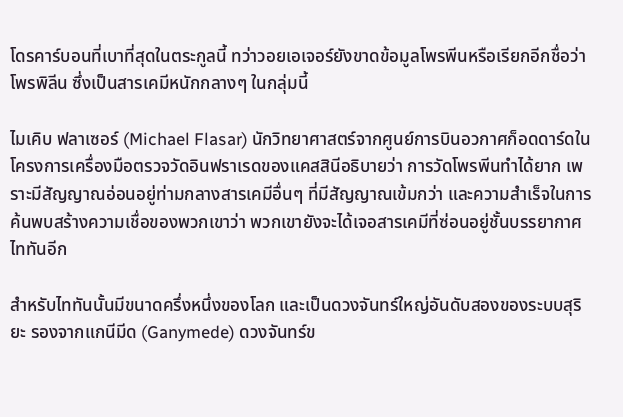โดรคาร์บอนที่เบาที่สุดในตระกูลนี้ ทว่าวอยเอเจอร์ยังขาดข้อมูลโพรพีนหรือเรียกอีกชื่อว่าโพรพิลีน ซึ่งเป็นสารเคมีหนักกลางๆ ในกลุ่มนี้

ไมเคิบ ฟลาเซอร์ (Michael Flasar) นักวิทยาศาสตร์จากศูนย์การบินอวกาศก็อดดาร์ดในโครงการเครื่องมือตรวจวัดอินฟราเรดของแคสสินีอธิบายว่า การวัดโพรพีนทำได้ยาก เพราะมีสัญญาณอ่อนอยู่ท่ามกลางสารเคมีอื่นๆ ที่มีสัญญาณเข้มกว่า และความสำเร็จในการค้นพบสร้างความเชื่อของพวกเขาว่า พวกเขายังจะได้เจอสารเคมีที่ซ่อนอยู่ชั้นบรรยากาศไททันอีก

สำหรับไททันนั้นมีขนาดครึ่งหนึ่งของโลก และเป็นดวงจันทร์ใหญ่อันดับสองของระบบสุริยะ รองจากแกนีมีด (Ganymede) ดวงจันทร์ข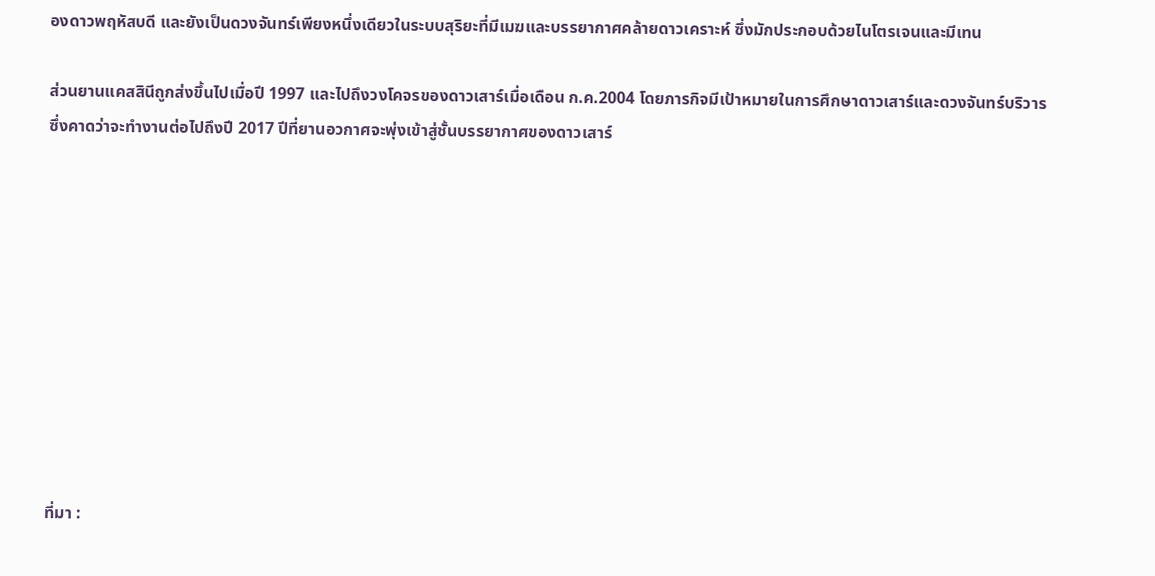องดาวพฤหัสบดี และยังเป็นดวงจันทร์เพียงหนึ่งเดียวในระบบสุริยะที่มีเมฆและบรรยากาศคล้ายดาวเคราะห์ ซึ่งมักประกอบด้วยไนโตรเจนและมีเทน

ส่วนยานแคสสินีถูกส่งขึ้นไปเมื่อปี 1997 และไปถึงวงโคจรของดาวเสาร์เมื่อเดือน ก.ค.2004 โดยภารกิจมีเป้าหมายในการศึกษาดาวเสาร์และดวงจันทร์บริวาร ซึ่งคาดว่าจะทำงานต่อไปถึงปี 2017 ปีที่ยานอวกาศจะพุ่งเข้าสู่ชั้นบรรยากาศของดาวเสาร์










ที่มา :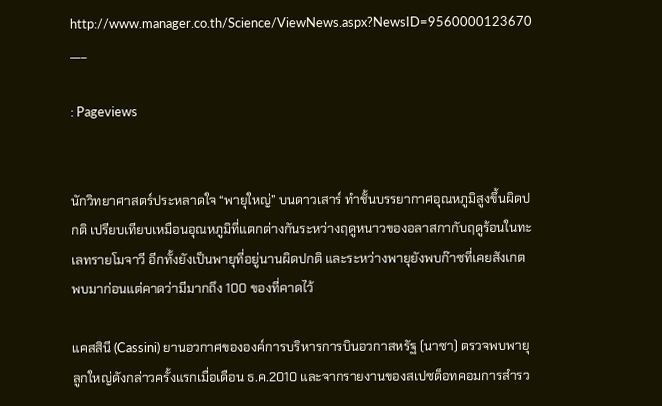http://www.manager.co.th/Science/ViewNews.aspx?NewsID=9560000123670
___

: Pageviews


นักวิทยาศาสตร์ประหลาดใจ “พายุใหญ่” บนดาวเสาร์ ทำชั้นบรรยากาศอุณหภูมิสูงขึ้นผิดปกติ เปรียบเทียบเหมือนอุณหภูมิที่แตกต่างกันระหว่างฤดูหนาวของอลาสกากับฤดูร้อนในทะเลทรายโมจาวี อีกทั้งยังเป็นพายุที่อยู่นานผิดปกติ และระหว่างพายุยังพบก๊าซที่เคยสังเกตพบมาก่อนแต่คาดว่ามีมากถึง 100 ของที่คาดไว้

แคสสินี (Cassini) ยานอวกาศขององค์การบริหารการบินอวกาสหรัฐ (นาซา) ตรวจพบพายุลูกใหญ่ดังกล่าวครั้งแรกเมื่อเดือน ธ.ค.2010 และจากรายงานของสเปซด็อทคอมการสำรว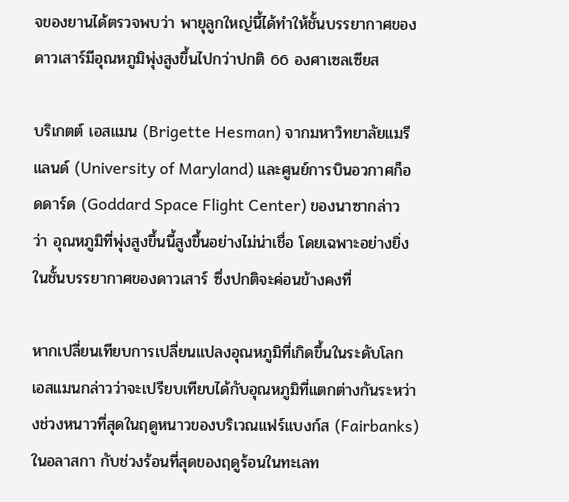จของยานได้ตรวจพบว่า พายุลูกใหญ่นี้ได้ทำให้ชั้นบรรยากาศของดาวเสาร์มีอุณหภูมิพุ่งสูงขึ้นไปกว่าปกติ 66 องศาเซลเซียส

บริเกตต์ เอสแมน (Brigette Hesman) จากมหาวิทยาลัยแมรีแลนด์ (University of Maryland) และศูนย์การบินอวกาศก็อดดาร์ด (Goddard Space Flight Center) ของนาซากล่าวว่า อุณหภูมิที่พุ่งสูงขึ้นนี้สูงขึ้นอย่างไม่น่าเชื่อ โดยเฉพาะอย่างยิ่งในชั้นบรรยากาศของดาวเสาร์ ซึ่งปกติจะค่อนข้างคงที่

หากเปลี่ยนเทียบการเปลี่ยนแปลงอุณหภูมิที่เกิดขึ้นในระดับโลก เอสแมนกล่าวว่าจะเปรียบเทียบได้กับอุณหภูมิที่แตกต่างกันระหว่างช่วงหนาวที่สุดในฤดูหนาวของบริเวณแฟร์แบงก์ส (Fairbanks) ในอลาสกา กับช่วงร้อนที่สุดของฤดูร้อนในทะเลท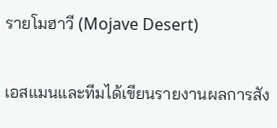รายโมฮาวี (Mojave Desert)

เอสแมนและทีมได้เขียนรายงานผลการสัง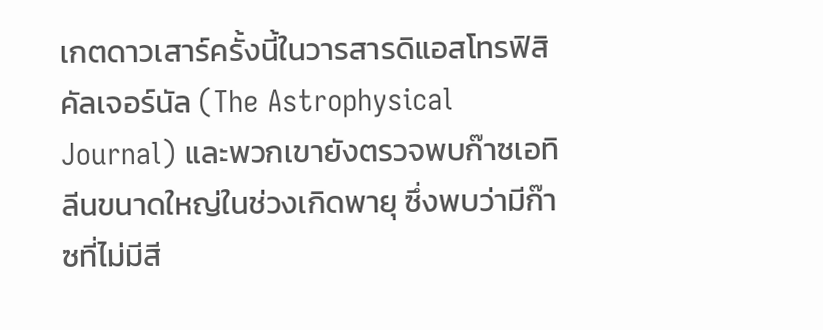เกตดาวเสาร์ครั้งนี้ในวารสารดิแอสโทรฟิสิคัลเจอร์นัล (The Astrophysical Journal) และพวกเขายังตรวจพบก๊าซเอทิลีนขนาดใหญ่ในช่วงเกิดพายุ ซึ่งพบว่ามีก๊าซที่ไม่มีสี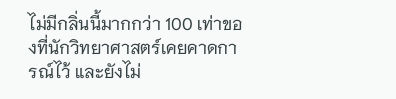ไม่มีกลิ่นนี้มากกว่า 100 เท่าของที่นักวิทยาศาสตร์เคยคาดการณ์ไว้ และยังไม่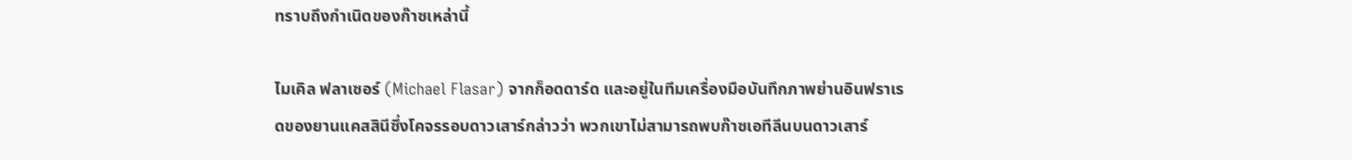ทราบถึงกำเนิดของก๊าซเหล่านี้

ไมเคิล ฟลาเซอร์ (Michael Flasar) จากก็อดดาร์ด และอยู่ในทีมเครื่องมือบันทึกภาพย่านอินฟราเรดของยานแคสสินีซึ่งโคจรรอบดาวเสาร์กล่าวว่า พวกเขาไม่สามารถพบก๊าซเอทีลีนบนดาวเสาร์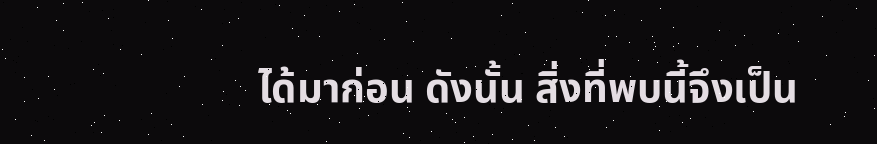ได้มาก่อน ดังนั้น สิ่งที่พบนี้จึงเป็น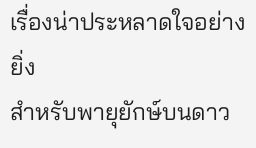เรื่องน่าประหลาดใจอย่างยิ่ง
สำหรับพายุยักษ์บนดาว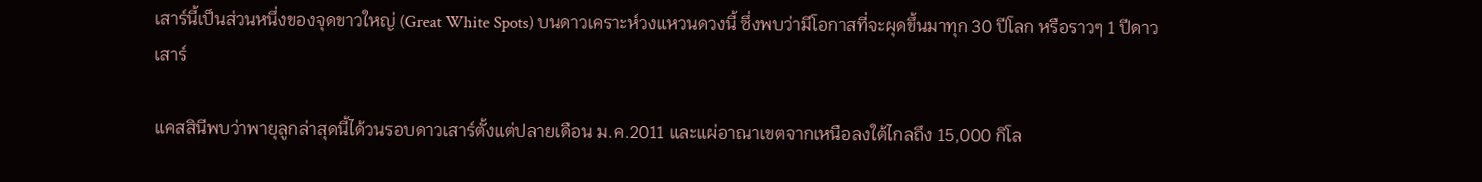เสาร์นี้เป็นส่วนหนึ่งของจุดขาวใหญ่ (Great White Spots) บนดาวเคราะห์วงแหวนดวงนี้ ซึ่งพบว่ามีโอกาสที่จะผุดขึ้นมาทุก 30 ปีโลก หรือราวๆ 1 ปีดาวเสาร์

แคสสินีพบว่าพายุลูกล่าสุดนี้ได้วนรอบดาวเสาร์ตั้งแต่ปลายเดือน ม.ค.2011 และแผ่อาณาเขตจากเหนือลงใต้ไกลถึง 15,000 กิโล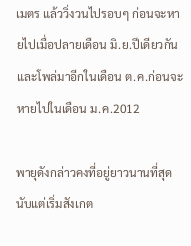เมตร แล้ววิ่งวนไปรอบๆ ก่อนจะหายไปเมื่อปลายเดือน มิ.ย.ปีเดียวกัน และโพล่มาอีกในเดือน ต.ค.ก่อนจะหายไปในเดือน ม.ค.2012

พายุดังกล่าวคงที่อยู่ยาวนานที่สุดนับแต่เริ่มสังเกต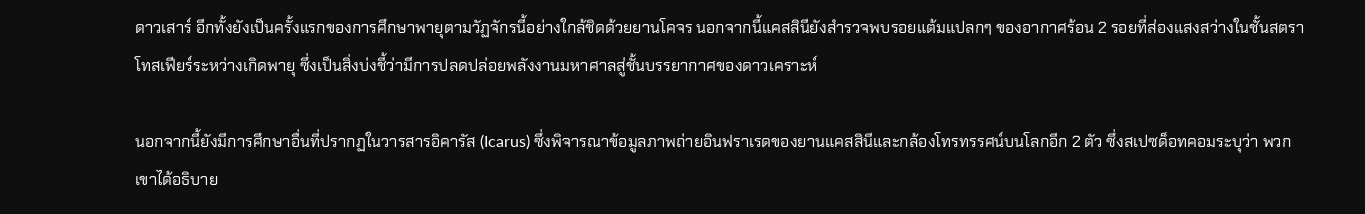ดาวเสาร์ อีกทั้งยังเป็นครั้งแรกของการศึกษาพายุตามวัฏจักรนี้อย่างใกล้ชิดด้วยยานโคจร นอกจากนี้แคสสินียังสำรวจพบรอยแต้มแปลกๆ ของอากาศร้อน 2 รอยที่ส่องแสงสว่างในชั้นสตราโทสเฟียร์ระหว่างเกิดพายุ ซึ่งเป็นสิ่งบ่งชี้ว่ามีการปลดปล่อยพลังงานมหาศาลสู่ชั้นบรรยากาศของดาวเคราะห์

นอกจากนี้ยังมีการศึกษาอื่นที่ปรากฏในวารสารอิคารัส (Icarus) ซึ่งพิจารณาข้อมูลภาพถ่ายอินฟราเรดของยานแคสสินีและกล้องโทรทรรศน์บนโลกอีก 2 ตัว ซึ่งสเปซด็อทคอมระบุว่า พวกเขาได้อธิบาย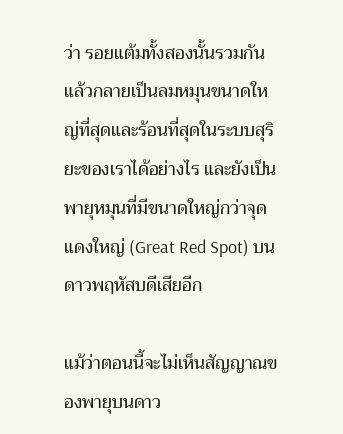ว่า รอยแต้มทั้งสองนั้นรวมกันแล้วกลายเป็นลมหมุนขนาดใหญ่ที่สุดและร้อนที่สุดในระบบสุริยะของเราได้อย่างไร และยังเป็นพายุหมุนที่มีขนาดใหญ่กว่าจุดแดงใหญ่ (Great Red Spot) บนดาวพฤหัสบดีเสียอีก

แม้ว่าตอนนี้จะไม่เห็นสัญญาณของพายุบนดาว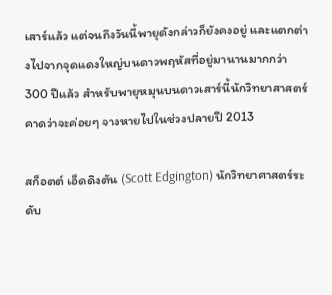เสาร์แล้ว แต่จนถึงวันนี้พายุดังกล่าวก็ยังคงอยู่ และแตกต่างไปจากจุดแดงใหญ่บนดาวพฤหัสที่อยู่มานานมากกว่า 300 ปีแล้ว สำหรับพายุหมุนบนดาวเสาร์นี้นักวิทยาสาสตร์คาดว่าจะค่อยๆ จางหายไปในช่วงปลายปี 2013

สก็อตต์ เอ็ดดิงตัน (Scott Edgington) นักวิทยาศาสตร์ระดับ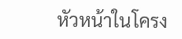หัวหน้าในโครง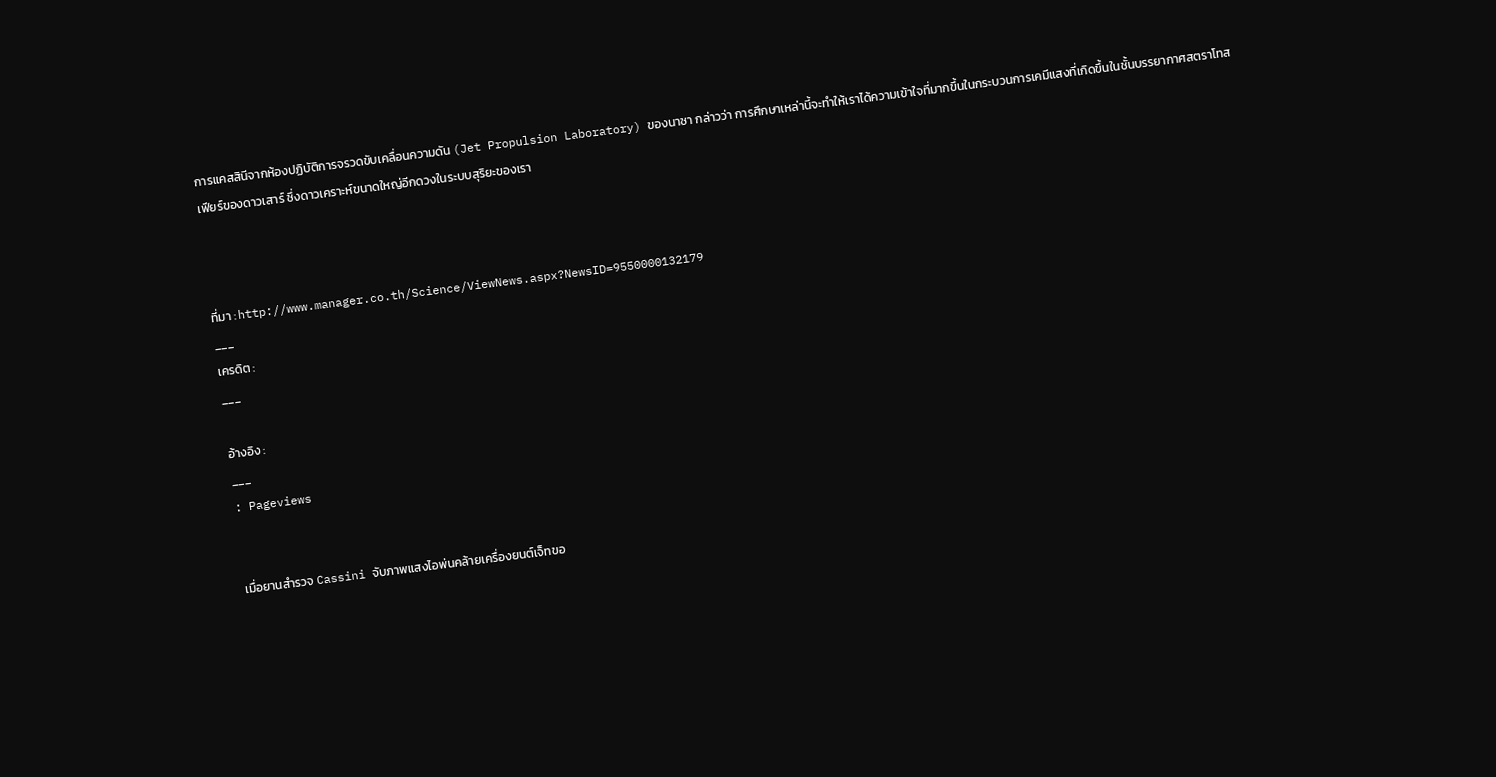การแคสสินีจากห้องปฏิบัติการจรวดขับเคลื่อนความดัน (Jet Propulsion Laboratory) ของนาซา กล่าวว่า การศึกษาเหล่านี้จะทำให้เราได้ความเข้าใจที่มากขึ้นในกระบวนการเคมีแสงที่เกิดขึ้นในชั้นบรรยากาศสตราโทสเฟียร์ของดาวเสาร์ ซึ่งดาวเคราะห์ขนาดใหญ่อีกดวงในระบบสุริยะของเรา



ที่มา : http://www.manager.co.th/Science/ViewNews.aspx?NewsID=9550000132179
___
เครดิต :
___

อ้างอิง :
___
: Pageviews


เมื่อยานสำรวจ Cassini จับภาพแสงไอพ่นคล้ายเครื่องยนต์เจ็ทขอ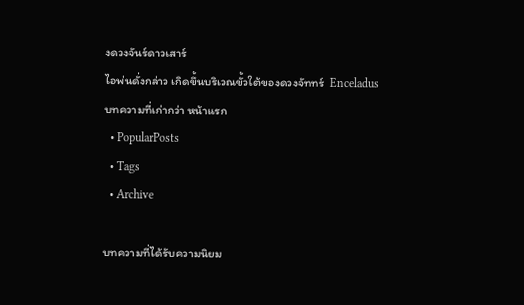งดวงจันร์ดาวเสาร์
ไอพ่นดั่งกล่าว เกิดขึ้นบริเวณขั้วใต้ของดวงจัททร์  Enceladus
บทความที่เก่ากว่า หน้าแรก
  • PopularPosts
  • Tags
  • Archive

บทความที่ได้รับความนิยม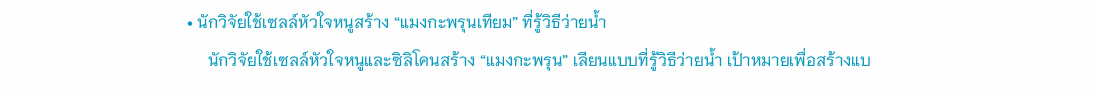• นักวิจัยใช้เซลล์หัวใจหนูสร้าง “แมงกะพรุนเทียม” ที่รู้วิธีว่ายน้ำ
     นักวิจัยใช้เซลล์หัวใจหนูและซิลิโคนสร้าง “แมงกะพรุน” เลียนแบบที่รู้วิธีว่ายน้ำ เป้าหมายเพื่อสร้างแบ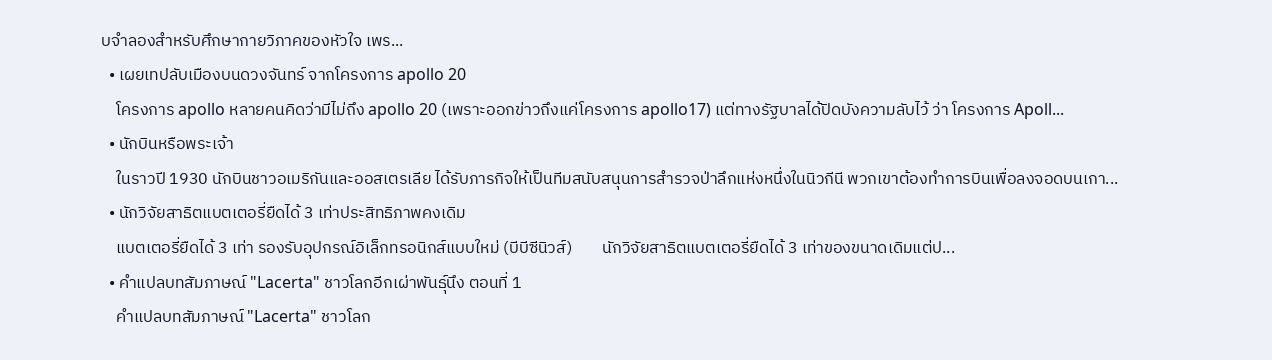บจำลองสำหรับศึกษากายวิภาคของหัวใจ เพร...
  • เผยเทปลับเมืองบนดวงจันทร์ จากโครงการ apollo 20
    โครงการ apollo หลายคนคิดว่ามีไม่ถึง apollo 20 (เพราะออกข่าวถึงแค่โครงการ apollo17) แต่ทางรัฐบาลได้ปิดบังความลับไว้ ว่า โครงการ Apoll...
  • นักบินหรือพระเจ้า
    ในราวปี 1930 นักบินชาวอเมริกันและออสเตรเลีย ได้รับภารกิจให้เป็นทีมสนับสนุนการสำรวจป่าลึกแห่งหนึ่งในนิวกีนี พวกเขาต้องทำการบินเพื่อลงจอดบนเกา...
  • นักวิจัยสาธิตแบตเตอรี่ยืดได้ 3 เท่าประสิทธิภาพคงเดิม
    แบตเตอรี่ยืดได้ 3 เท่า รองรับอุปกรณ์อิเล็กทรอนิกส์แบบใหม่ (บีบีซีนิวส์)        นักวิจัยสาธิตแบตเตอรี่ยืดได้ 3 เท่าของขนาดเดิมแต่ป...
  • คำแปลบทสัมภาษณ์ "Lacerta" ชาวโลกอีกเผ่าพันธุ์นึง ตอนที่ 1
    คำแปลบทสัมภาษณ์ "Lacerta" ชาวโลก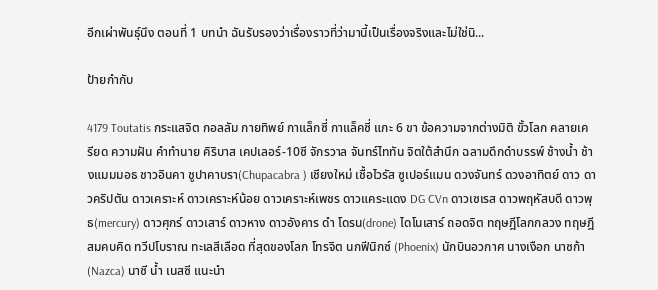อีกเผ่าพันธุ์นึง ตอนที่ 1 บทนำ ฉันรับรองว่าเรื่องราวที่ว่ามานี้เป็นเรื่องจริงและไม่ใช่นิ...

ป้ายกำกับ

4179 Toutatis กระแสจิต กอลลัม กายทิพย์ กาแล็กซี่ กาแล็คซี่ แกะ 6 ขา ข้อความจากต่างมิติ ขั้วโลก คลายเครียด ความฝัน คำทำนาย คิริบาส เคปเลอร์-10ซี จักรวาล จันทร์ไททัน จิตใต้สำนึก ฉลามดึกดำบรรพ์ ช้างน้ำ ช้างแมมมอธ ชาวอินคา ชูปาคาบรา(Chupacabra ) เชียงใหม่ เชื้อไวรัส ซูเปอร์แมน ดวงจันทร์ ดวงอาทิตย์ ดาว ดาวคริปตัน ดาวเคราะห์ ดาวเคราะห์น้อย ดาวเคราะห์เพชร ดาวแคระแดง DG CVn ดาวเซเรส ดาวพฤหัสบดี ดาวพุธ(mercury) ดาวศุกร์ ดาวเสาร์ ดาวหาง ดาวอังคาร ดำ โดรน(drone) ไดโนเสาร์ ถอดจิต ทฤษฎีโลกกลวง ทฤษฎีสมคบคิด ทวีปโบราณ ทะเลสีเลือด ที่สุดของโลก โทรจิต นกฟีนิกซ์ (Phoenix) นักบินอวกาศ นางเงือก นาซก้า (Nazca) นาซี น้ำ เนสซี แนะนำ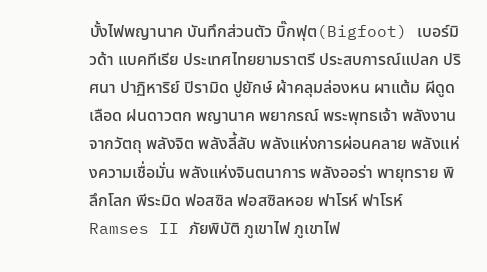บั้งไฟพญานาค บันทึกส่วนตัว บิ๊กฟุต(Bigfoot) เบอร์มิวด้า แบคทีเรีย ประเทศไทยยามราตรี ประสบการณ์แปลก ปริศนา ปาฏิหาริย์ ปิรามิด ปูยักษ์ ผ้าคลุมล่องหน ผาแต้ม ผีดูดเลือด ฝนดาวตก พญานาค พยากรณ์ พระพุทธเจ้า พลังงานจากวัตถุ พลังจิต พลังลี้ลับ พลังแห่งการผ่อนคลาย พลังแห่งความเชื่อมั่น พลังแห่งจินตนาการ พลังออร่า พายุทราย พิลึกโลก พีระมิด ฟอสซิล ฟอสซิลหอย ฟาโรห์ ฟาโรห์ Ramses II ภัยพิบัติ ภูเขาไฟ ภูเขาไฟ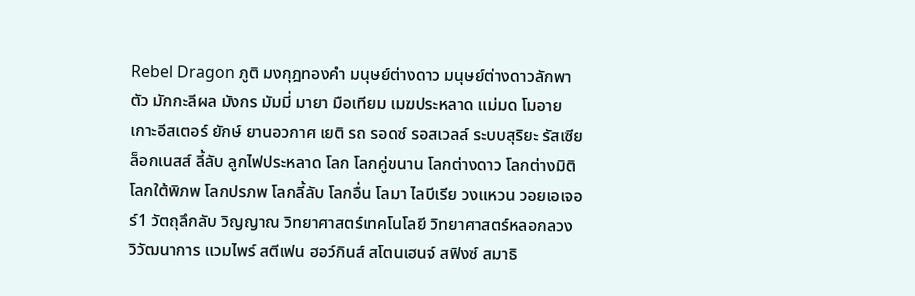Rebel Dragon ภูติ มงกุฎทองคำ มนุษย์ต่างดาว มนุษย์ต่างดาวลักพาตัว มักกะลีผล มังกร มัมมี่ มายา มือเทียม เมฆประหลาด แม่มด โมอายเกาะอีสเตอร์ ยักษ์ ยานอวกาศ เยติ รถ รอดซ์ รอสเวลล์ ระบบสุริยะ รัสเซีย ล็อกเนสส์ ลี้ลับ ลูกไฟประหลาด โลก โลกคู่ขนาน โลกต่างดาว โลกต่างมิติ โลกใต้พิภพ โลกปรภพ โลกลี้ลับ โลกอื่น โลมา ไลบีเรีย วงแหวน วอยเอเจอร์1 วัตถุลึกลับ วิญญาณ วิทยาศาสตร์เทคโนโลยี วิทยาศาสตร์หลอกลวง วิวัฒนาการ แวมไพร์ สตีเฟน ฮอว์กินส์ สโตนเฮนจ์ สฟิงซ์ สมาธิ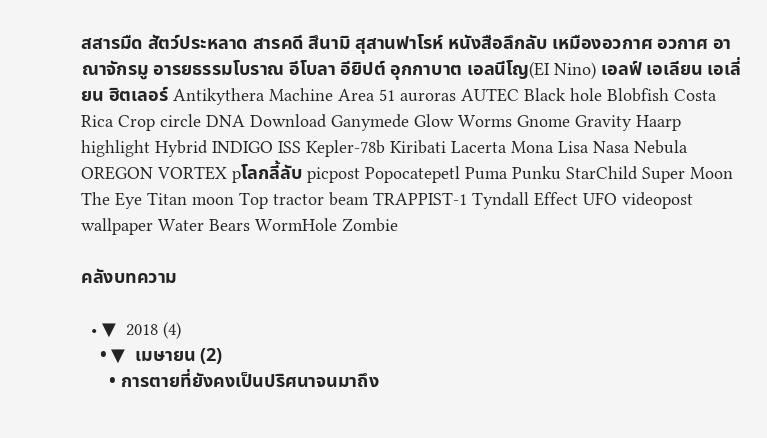สสารมืด สัตว์ประหลาด สารคดี สึนามิ สุสานฟาโรห์ หนังสือลึกลับ เหมืองอวกาศ อวกาศ อาณาจักรมู อารยธรรมโบราณ อีโบลา อียิปต์ อุกกาบาต เอลนีโญ(EI Nino) เอลฟ์ เอเลียน เอเลี่ยน ฮิตเลอร์ Antikythera Machine Area 51 auroras AUTEC Black hole Blobfish Costa Rica Crop circle DNA Download Ganymede Glow Worms Gnome Gravity Haarp highlight Hybrid INDIGO ISS Kepler-78b Kiribati Lacerta Mona Lisa Nasa Nebula OREGON VORTEX pโลกลี้ลับ picpost Popocatepetl Puma Punku StarChild Super Moon The Eye Titan moon Top tractor beam TRAPPIST-1 Tyndall Effect UFO videopost wallpaper Water Bears WormHole Zombie

คลังบทความ

  • ▼  2018 (4)
    • ▼  เมษายน (2)
      • การตายที่ยังคงเป็นปริศนาจนมาถึง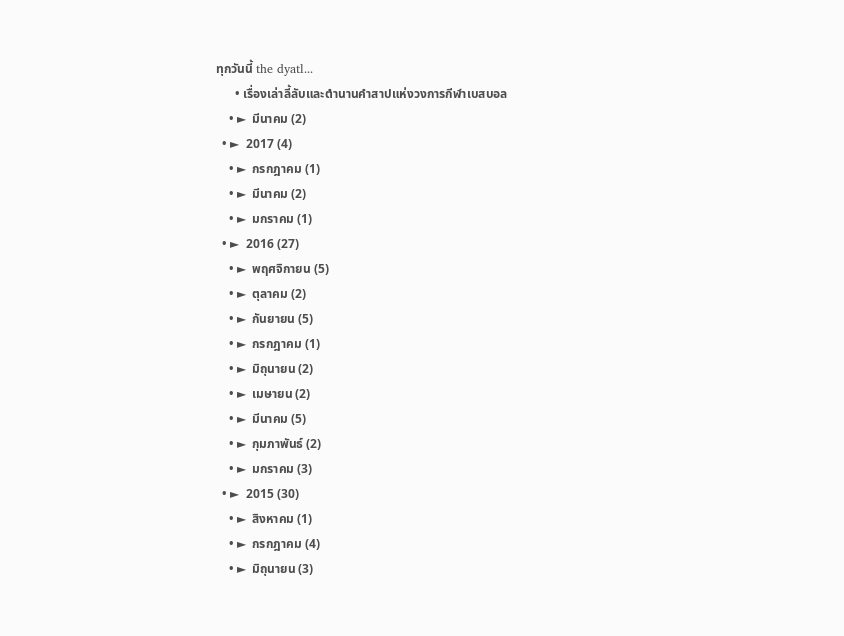ทุกวันนี้ the dyatl...
      • เรื่องเล่าลี้ลับและตำนานคำสาปแห่งวงการกีฬาเบสบอล
    • ►  มีนาคม (2)
  • ►  2017 (4)
    • ►  กรกฎาคม (1)
    • ►  มีนาคม (2)
    • ►  มกราคม (1)
  • ►  2016 (27)
    • ►  พฤศจิกายน (5)
    • ►  ตุลาคม (2)
    • ►  กันยายน (5)
    • ►  กรกฎาคม (1)
    • ►  มิถุนายน (2)
    • ►  เมษายน (2)
    • ►  มีนาคม (5)
    • ►  กุมภาพันธ์ (2)
    • ►  มกราคม (3)
  • ►  2015 (30)
    • ►  สิงหาคม (1)
    • ►  กรกฎาคม (4)
    • ►  มิถุนายน (3)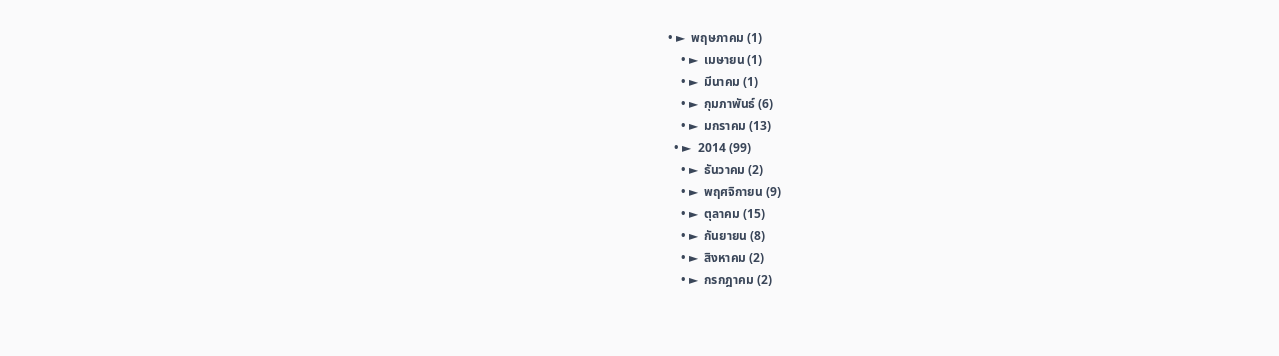• ►  พฤษภาคม (1)
    • ►  เมษายน (1)
    • ►  มีนาคม (1)
    • ►  กุมภาพันธ์ (6)
    • ►  มกราคม (13)
  • ►  2014 (99)
    • ►  ธันวาคม (2)
    • ►  พฤศจิกายน (9)
    • ►  ตุลาคม (15)
    • ►  กันยายน (8)
    • ►  สิงหาคม (2)
    • ►  กรกฎาคม (2)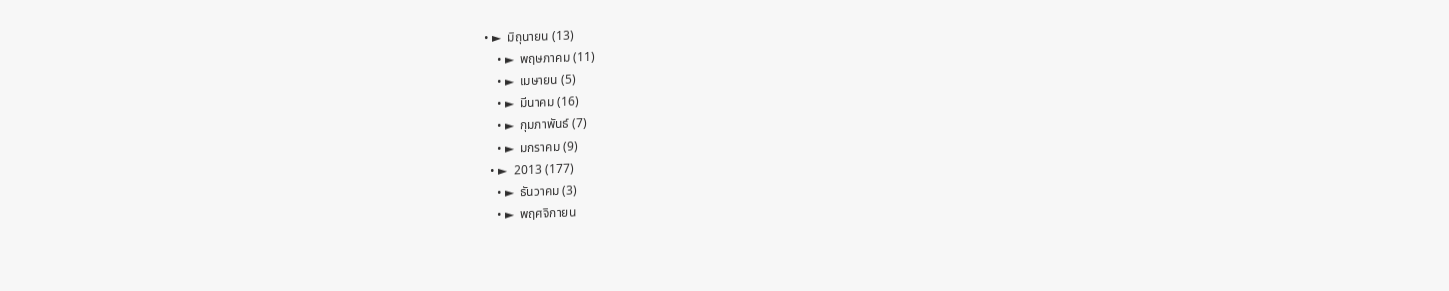• ►  มิถุนายน (13)
    • ►  พฤษภาคม (11)
    • ►  เมษายน (5)
    • ►  มีนาคม (16)
    • ►  กุมภาพันธ์ (7)
    • ►  มกราคม (9)
  • ►  2013 (177)
    • ►  ธันวาคม (3)
    • ►  พฤศจิกายน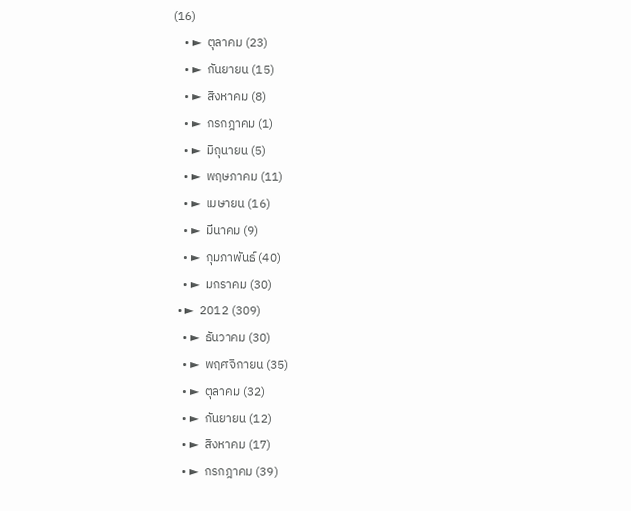(16)
    • ►  ตุลาคม (23)
    • ►  กันยายน (15)
    • ►  สิงหาคม (8)
    • ►  กรกฎาคม (1)
    • ►  มิถุนายน (5)
    • ►  พฤษภาคม (11)
    • ►  เมษายน (16)
    • ►  มีนาคม (9)
    • ►  กุมภาพันธ์ (40)
    • ►  มกราคม (30)
  • ►  2012 (309)
    • ►  ธันวาคม (30)
    • ►  พฤศจิกายน (35)
    • ►  ตุลาคม (32)
    • ►  กันยายน (12)
    • ►  สิงหาคม (17)
    • ►  กรกฎาคม (39)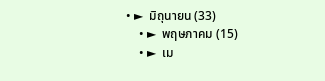• ►  มิถุนายน (33)
    • ►  พฤษภาคม (15)
    • ►  เม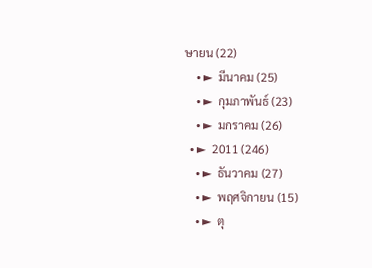ษายน (22)
    • ►  มีนาคม (25)
    • ►  กุมภาพันธ์ (23)
    • ►  มกราคม (26)
  • ►  2011 (246)
    • ►  ธันวาคม (27)
    • ►  พฤศจิกายน (15)
    • ►  ตุ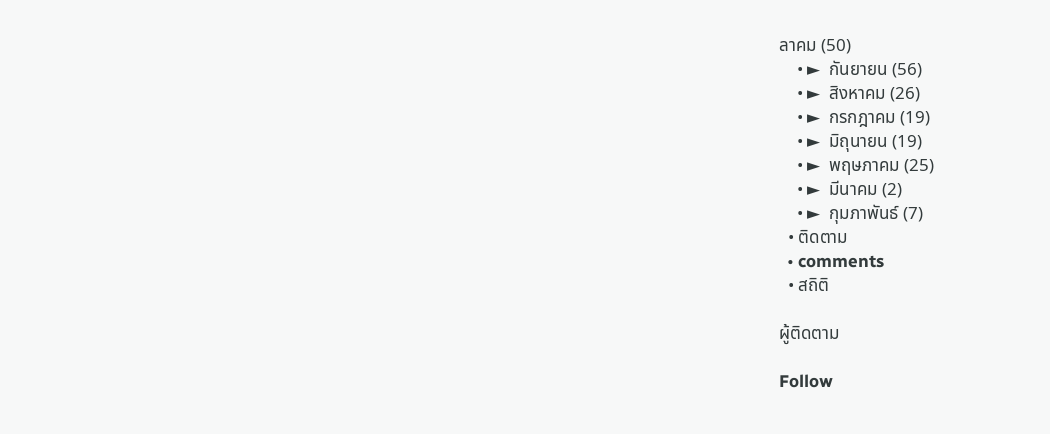ลาคม (50)
    • ►  กันยายน (56)
    • ►  สิงหาคม (26)
    • ►  กรกฎาคม (19)
    • ►  มิถุนายน (19)
    • ►  พฤษภาคม (25)
    • ►  มีนาคม (2)
    • ►  กุมภาพันธ์ (7)
  • ติดตาม
  • comments
  • สถิติ

ผู้ติดตาม

Follow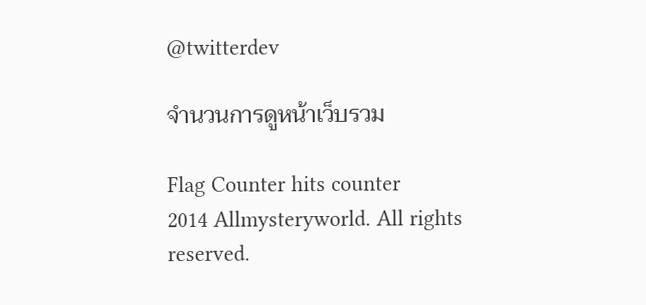@twitterdev

จำนวนการดูหน้าเว็บรวม

Flag Counter hits counter
2014 Allmysteryworld. All rights reserved.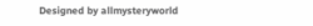Designed by allmysteryworld